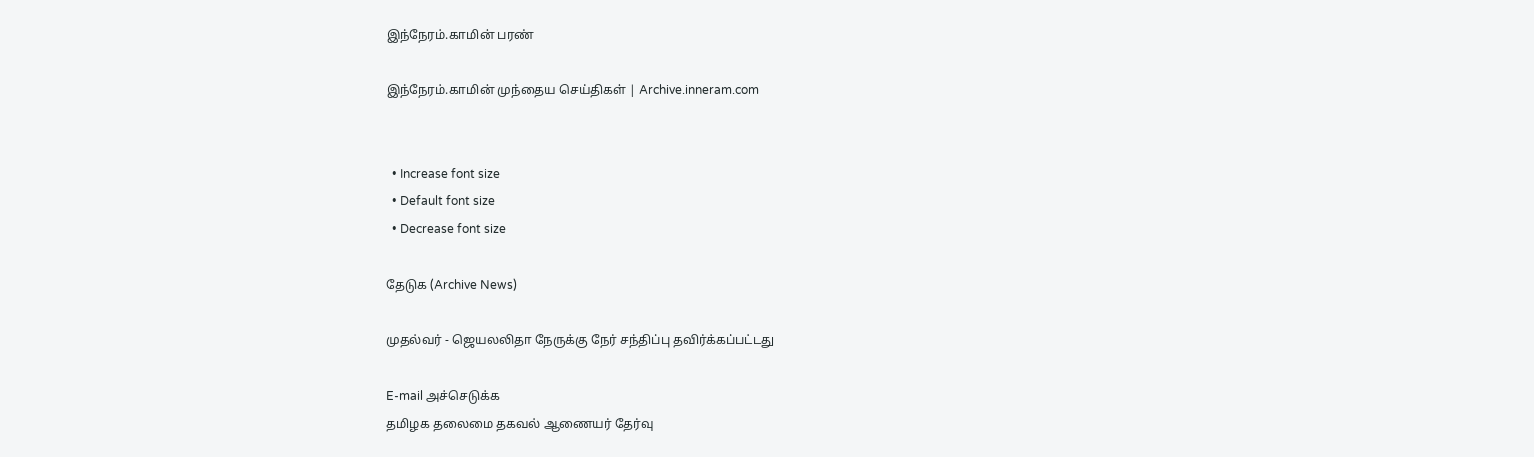இந்நேரம்.காமின் பரண்

இந்நேரம்.காமின் முந்தைய செய்திகள் | Archive.inneram.com


  • Increase font size
  • Default font size
  • Decrease font size

தேடுக (Archive News)

முதல்வர் - ஜெயலலிதா நேருக்கு நேர் சந்திப்பு தவிர்க்கப்பட்டது

E-mail அச்செடுக்க
தமிழக தலைமை தகவல் ஆணையர் தேர்வு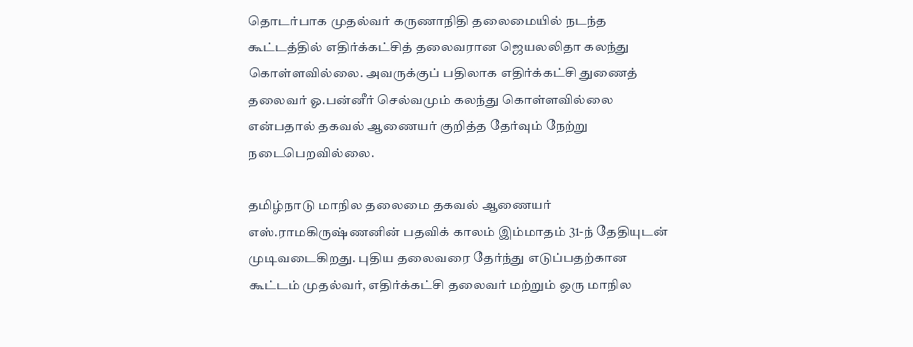தொடர்பாக முதல்வர் கருணாநிதி தலைமையில் நடந்த கூட்டத்தில் எதிர்க்கட்சித் தலைவரான ஜெயலலிதா கலந்து கொள்ளவில்லை. அவருக்குப் பதிலாக எதிர்க்கட்சி துணைத் தலைவர் ஓ.பன்னீர் செல்வமும் கலந்து கொள்ளவில்லை என்பதால் தகவல் ஆணையர் குறித்த தேர்வும் நேற்று நடைபெறவில்லை.

தமிழ்நாடு மாநில தலைமை தகவல் ஆணையர் எஸ்.ராமகிருஷ்ணனின் பதவிக் காலம் இம்மாதம் 31-ந் தேதியுடன் முடிவடைகிறது. புதிய தலைவரை தேர்ந்து எடுப்பதற்கான கூட்டம் முதல்வர், எதிர்க்கட்சி தலைவர் மற்றும் ஒரு மாநில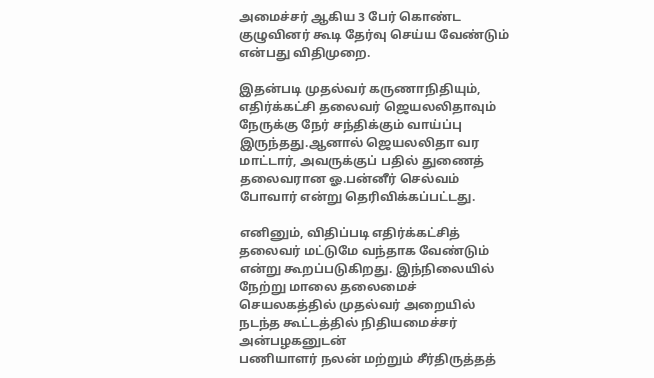அமைச்சர் ஆகிய 3 பேர் கொண்ட குழுவினர் கூடி தேர்வு செய்ய வேண்டும் என்பது விதிமுறை.

இதன்படி முதல்வர் கருணாநிதியும், எதிர்க்கட்சி தலைவர் ஜெயலலிதாவும் நேருக்கு நேர் சந்திக்கும் வாய்ப்பு இருந்தது.ஆனால் ஜெயலலிதா வர மாட்டார், அவருக்குப் பதில் துணைத் தலைவரான ஓ.பன்னீர் செல்வம் போவார் என்று தெரிவிக்கப்பட்டது.

எனினும், விதிப்படி எதிர்க்கட்சித் தலைவர் மட்டுமே வந்தாக வேண்டும் என்று கூறப்படுகிறது. இந்நிலையில் நேற்று மாலை தலைமைச் செயலகத்தில் முதல்வர் அறையில் நடந்த கூட்டத்தில் நிதியமைச்சர் அன்பழகனுடன்
பணியாளர் நலன் மற்றும் சீர்திருத்தத்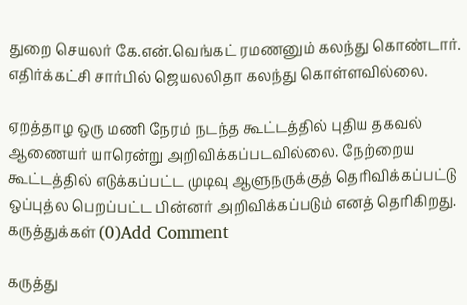துறை செயலர் கே.என்.வெங்கட் ரமணனும் கலந்து கொண்டார். எதிர்க்கட்சி சார்பில் ஜெயலலிதா கலந்து கொள்ளவில்லை.

ஏறத்தாழ ஒரு மணி நேரம் நடந்த கூட்டத்தில் புதிய தகவல் ஆணையர் யாரென்று அறிவிக்கப்படவில்லை. நேற்றைய கூட்டத்தில் எடுக்கப்பட்ட முடிவு ஆளுநருக்குத் தெரிவிக்கப்பட்டு ஒப்புத்ல பெறப்பட்ட பின்னர் அறிவிக்கப்படும் எனத் தெரிகிறது.
கருத்துக்கள் (0)Add Comment

கருத்து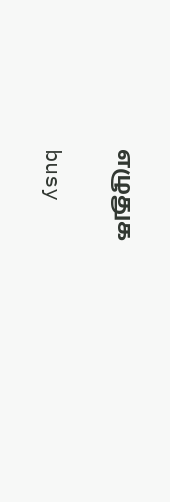எழுதுக

busy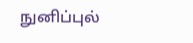நுனிப்புல்